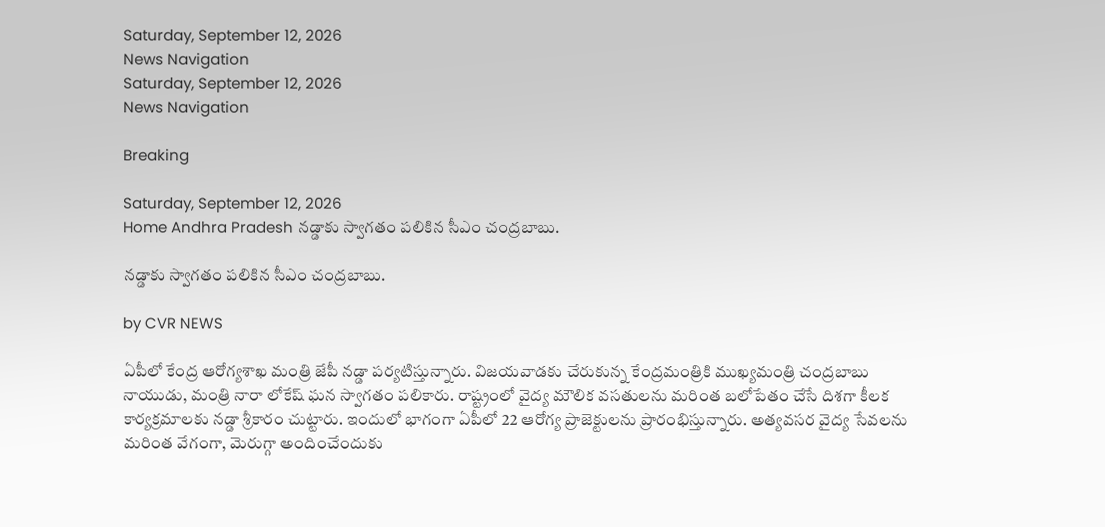Saturday, September 12, 2026
News Navigation
Saturday, September 12, 2026
News Navigation

Breaking

Saturday, September 12, 2026
Home Andhra Pradesh నడ్డాకు స్వాగతం పలికిన సీఎం చంద్రబాబు.

నడ్డాకు స్వాగతం పలికిన సీఎం చంద్రబాబు.

by CVR NEWS

ఏపీలో కేంద్ర ఆరోగ్యశాఖ మంత్రి జేపీ నడ్డా పర్యటిస్తున్నారు. విజయవాడకు చేరుకున్న కేంద్రమంత్రికి ముఖ్యమంత్రి చంద్రబాబు నాయుడు, మంత్రి నారా లోకేష్ ఘన స్వాగతం పలికారు. రాష్ట్రంలో వైద్య మౌలిక వసతులను మరింత బలోపేతం చేసే దిశగా కీలక కార్యక్రమాలకు నడ్డా శ్రీకారం చుట్టారు. ఇందులో భాగంగా ఏపీలో 22 ఆరోగ్య ప్రాజెక్టులను ప్రారంభిస్తున్నారు. అత్యవసర వైద్య సేవలను మరింత వేగంగా, మెరుగ్గా అందించేందుకు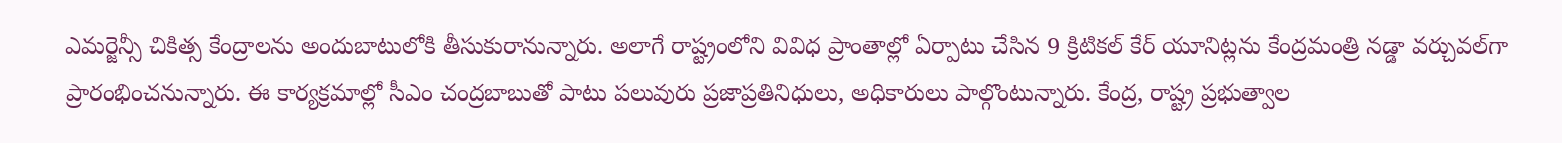ఎమర్జెన్సీ చికిత్స కేంద్రాలను అందుబాటులోకి తీసుకురానున్నారు. అలాగే రాష్ట్రంలోని వివిధ ప్రాంతాల్లో ఏర్పాటు చేసిన 9 క్రిటికల్ కేర్ యూనిట్లను కేంద్రమంత్రి నడ్డా వర్చువల్‌గా ప్రారంభించనున్నారు. ఈ కార్యక్రమాల్లో సీఎం చంద్రబాబుతో పాటు పలువురు ప్రజాప్రతినిధులు, అధికారులు పాల్గొంటున్నారు. కేంద్ర, రాష్ట్ర ప్రభుత్వాల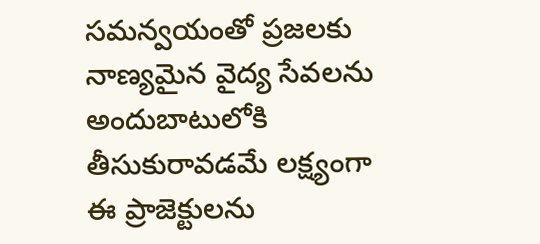సమన్వయంతో ప్రజలకు నాణ్యమైన వైద్య సేవలను అందుబాటులోకి తీసుకురావడమే లక్ష్యంగా ఈ ప్రాజెక్టులను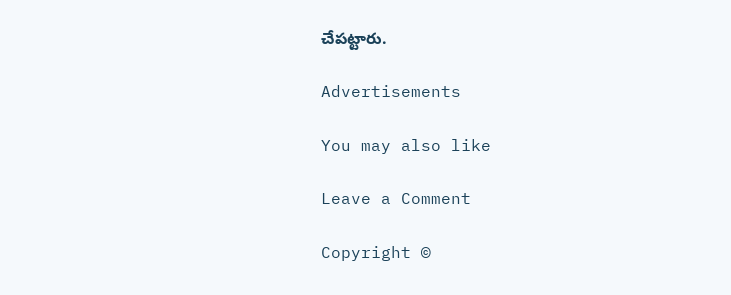చేపట్టారు.

Advertisements

You may also like

Leave a Comment

Copyright ©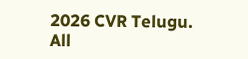2026 CVR Telugu. All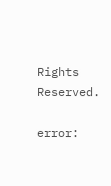Rights Reserved.

error: